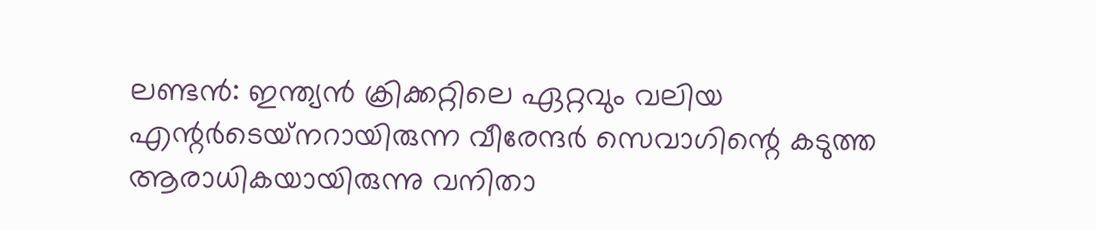ലണ്ടന്‍: ഇന്ത്യന്‍ ക്രിക്കറ്റിലെ ഏറ്റവും വലിയ എന്റര്‍ടെയ്‌നറായിരുന്ന വീരേന്ദര്‍ സെവാഗിന്റെ കടുത്ത ആരാധികയായിരുന്നു വനിതാ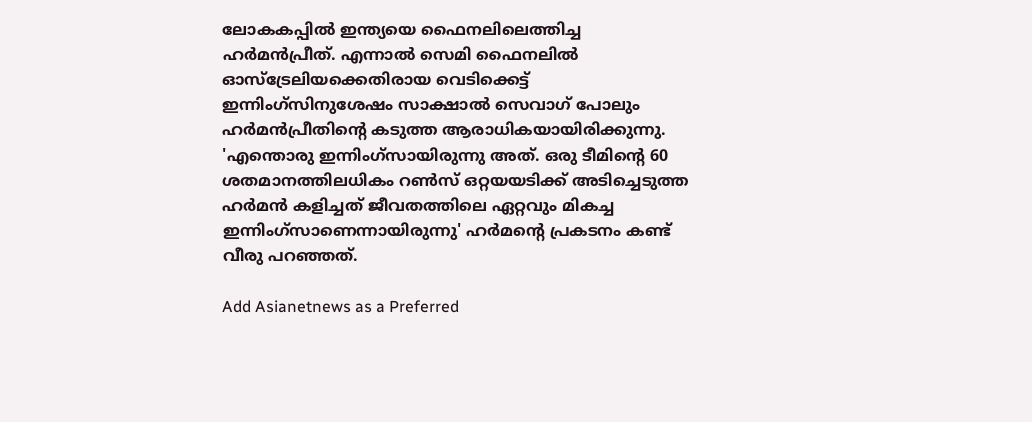ലോകകപ്പില്‍ ഇന്ത്യയെ ഫൈനലിലെത്തിച്ച ഹര്‍മന്‍പ്രീത്. എന്നാല്‍ സെമി ഫൈനലില്‍ ഓസ്ട്രേലിയക്കെതിരായ വെടിക്കെട്ട് ഇന്നിംഗ്സിനുശേഷം സാക്ഷാല്‍ സെവാഗ് പോലും ഹര്‍മന്‍പ്രീതിന്റെ കടുത്ത ആരാധികയായിരിക്കുന്നു. 'എന്തൊരു ഇന്നിംഗ്സായിരുന്നു അത്. ഒരു ടീമിന്റെ 60 ശതമാനത്തിലധികം റണ്‍സ് ഒറ്റയയടിക്ക് അടിച്ചെടുത്ത ഹര്‍മന്‍ കളിച്ചത് ജീവതത്തിലെ ഏറ്റവും മികച്ച ഇന്നിംഗ്സാണെന്നായിരുന്നു' ഹര്‍മന്റെ പ്രകടനം കണ്ട് വീരു പറഞ്ഞത്.

Add Asianetnews as a Preferred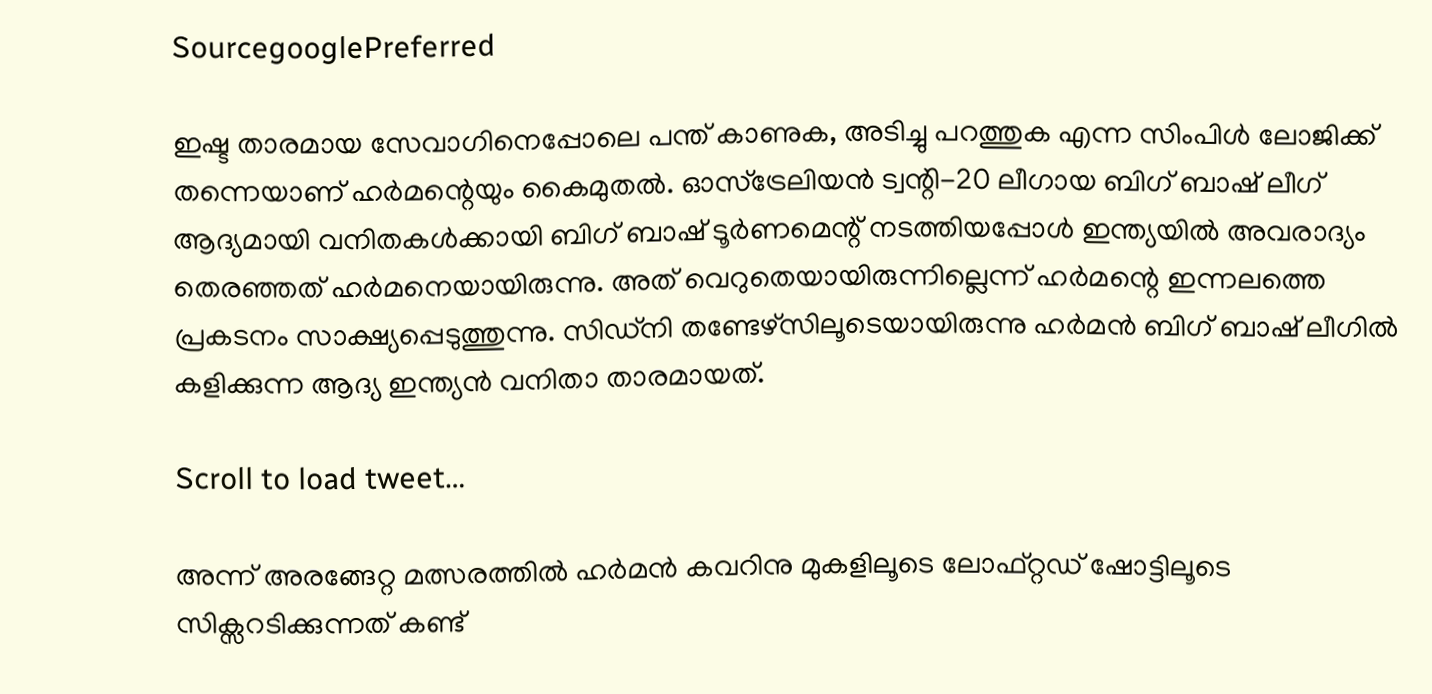SourcegooglePreferred

ഇഷ്ട താരമായ സേവാഗിനെപ്പോലെ പന്ത് കാണുക, അടിച്ചു പറത്തുക എന്ന സിംപിള്‍ ലോജിക്ക് തന്നെയാണ് ഹര്‍മന്റെയും കൈമുതല്‍. ഓസ്ട്രേലിയന്‍ ട്വന്റി-20 ലീഗായ ബിഗ് ബാഷ് ലീഗ് ആദ്യമായി വനിതകള്‍ക്കായി ബിഗ് ബാഷ് ടൂര്‍ണമെന്റ് നടത്തിയപ്പോള്‍ ഇന്ത്യയില്‍ അവരാദ്യം തെരഞ്ഞത് ഹര്‍മനെയായിരുന്നു. അത് വെറുതെയായിരുന്നില്ലെന്ന് ഹര്‍മന്റെ ഇന്നലത്തെ പ്രകടനം സാക്ഷ്യപ്പെടുത്തുന്നു. സിഡ്നി തണ്ടേഴ്സിലൂടെയായിരുന്നു ഹര്‍മന്‍ ബിഗ് ബാഷ് ലീഗില്‍ കളിക്കുന്ന ആദ്യ ഇന്ത്യന്‍ വനിതാ താരമായത്.

Scroll to load tweet…

അന്ന് അരങ്ങേറ്റ മത്സരത്തില്‍ ഹര്‍മന്‍ കവറിനു മുകളിലൂടെ ലോഫ്റ്റഡ് ഷോട്ടിലൂടെ സിക്സറടിക്കുന്നത് കണ്ട്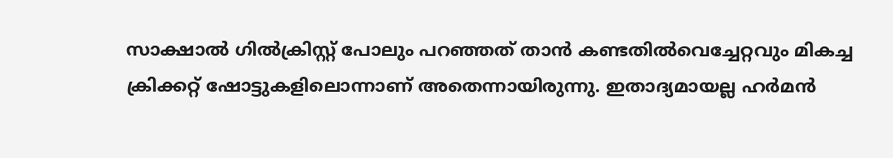സാക്ഷാല്‍ ഗില്‍ക്രിസ്റ്റ് പോലും പറഞ്ഞത് താന്‍ കണ്ടതില്‍വെച്ചേറ്റവും മികച്ച ക്രിക്കറ്റ് ഷോട്ടുകളിലൊന്നാണ് അതെന്നായിരുന്നു. ഇതാദ്യമായല്ല ഹര്‍മന്‍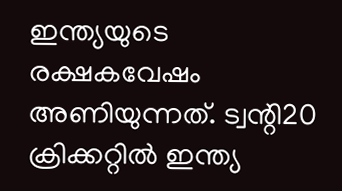ഇന്ത്യയുടെ രക്ഷകവേഷം അണിയുന്നത്. ട്വന്റി20 ക്രിക്കറ്റിൽ ഇന്ത്യ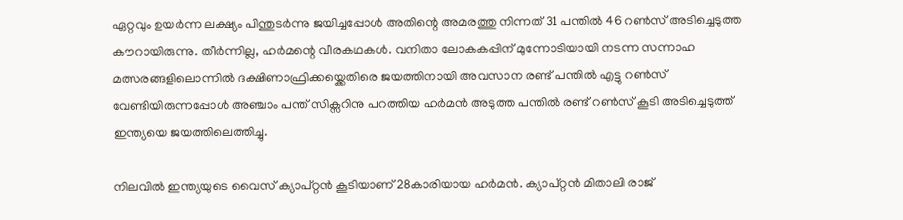ഏറ്റവും ഉയർന്ന ലക്ഷ്യം പിന്തുടർന്നു ജയിച്ചപ്പോൾ അതിന്റെ അമരത്തു നിന്നത് 31 പന്തിൽ 46 റൺസ് അടിച്ചെടുത്ത കൗറായിരുന്നു. തീര്‍ന്നില്ല, ഹര്‍മന്റെ വീരകഥകള്‍. വനിതാ ലോകകപ്പിന് മുന്നോടിയായി നടന്ന സന്നാഹ മത്സരങ്ങളിലൊന്നില്‍ ദക്ഷിണാഫ്രിക്കയ്ക്കെതിരെ ജയത്തിനായി അവസാന രണ്ട് പന്തില്‍ എട്ടു റണ്‍സ് വേണ്ടിയിരുന്നപ്പോള്‍ അഞ്ചാം പന്ത് സിക്സറിനു പറത്തിയ ഹര്‍മന്‍ അടുത്ത പന്തില്‍ രണ്ട് റണ്‍സ് കൂടി അടിച്ചെടുത്ത് ഇന്ത്യയെ ജയത്തിലെത്തിച്ചു.

നിലവില്‍ ഇന്ത്യയുടെ വൈസ് ക്യാപ്റ്റന്‍ കൂടിയാണ് 28കാരിയായ ഹര്‍മന്‍. ക്യാപ്റ്റന്‍ മിതാലി രാജ്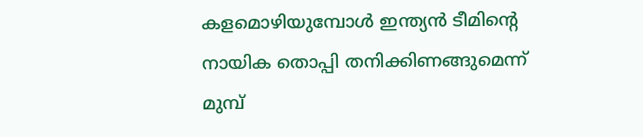കളമൊഴിയുമ്പോള്‍ ഇന്ത്യന്‍ ടീമിന്റെ നായിക തൊപ്പി തനിക്കിണങ്ങുമെന്ന് മുമ്പ്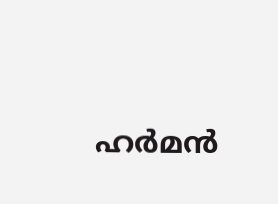ഹര്‍മന്‍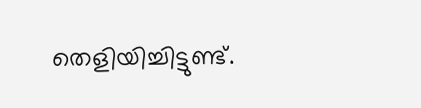തെളിയിച്ചിട്ടുണ്ട്.